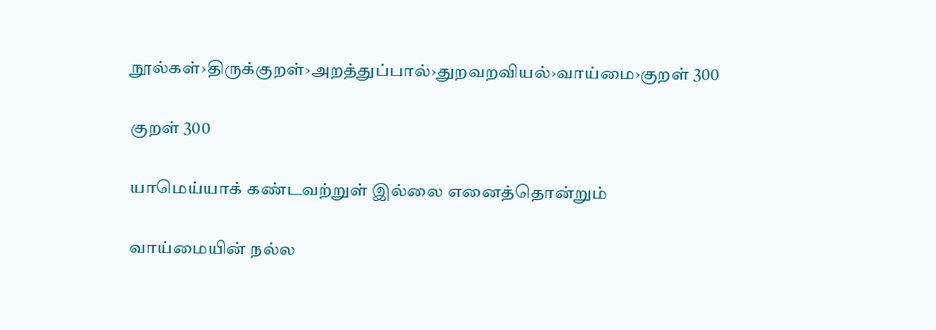நூல்கள்›திருக்குறள்›அறத்துப்பால்›துறவறவியல்›வாய்மை›குறள் 300

குறள் 300

யாமெய்யாக் கண்டவற்றுள் இல்லை எனைத்தொன்றும்

வாய்மையின் நல்ல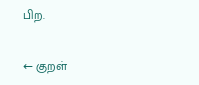பிற.

← குறள்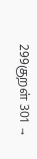299குறள் 301 →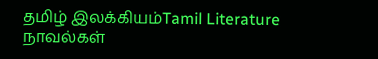தமிழ் இலக்கியம்Tamil Literature
நாவல்கள்